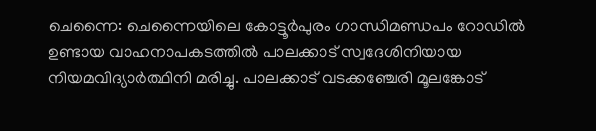ചെന്നൈ: ചെന്നൈയിലെ കോട്ടൂർപുരം ഗാന്ധിമണ്ഡപം റോഡിൽ ഉണ്ടായ വാഹനാപകടത്തിൽ പാലക്കാട് സ്വദേശിനിയായ നിയമവിദ്യാർത്ഥിനി മരിച്ചു. പാലക്കാട് വടക്കഞ്ചേരി മൂലങ്കോട്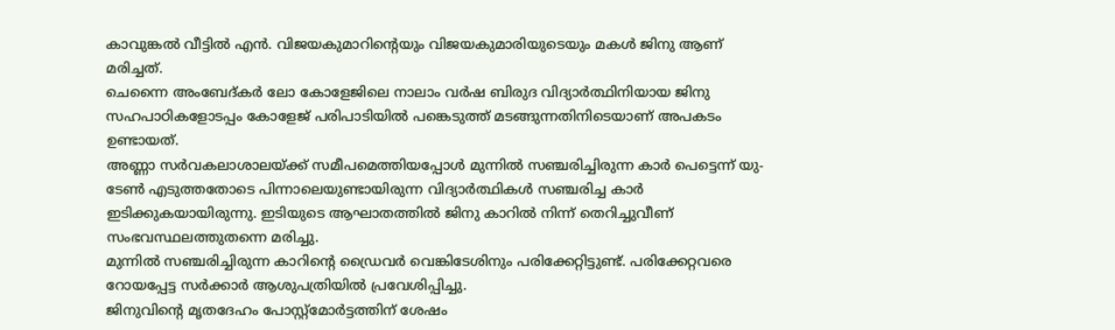കാവുങ്കൽ വീട്ടിൽ എൻ. വിജയകുമാറിന്റെയും വിജയകുമാരിയുടെയും മകൾ ജിനു ആണ് മരിച്ചത്.
ചെന്നൈ അംബേദ്കർ ലോ കോളേജിലെ നാലാം വർഷ ബിരുദ വിദ്യാർത്ഥിനിയായ ജിനു സഹപാഠികളോടപ്പം കോളേജ് പരിപാടിയിൽ പങ്കെടുത്ത് മടങ്ങുന്നതിനിടെയാണ് അപകടം ഉണ്ടായത്.
അണ്ണാ സർവകലാശാലയ്ക്ക് സമീപമെത്തിയപ്പോൾ മുന്നിൽ സഞ്ചരിച്ചിരുന്ന കാർ പെട്ടെന്ന് യു-ടേൺ എടുത്തതോടെ പിന്നാലെയുണ്ടായിരുന്ന വിദ്യാർത്ഥികൾ സഞ്ചരിച്ച കാർ ഇടിക്കുകയായിരുന്നു. ഇടിയുടെ ആഘാതത്തിൽ ജിനു കാറിൽ നിന്ന് തെറിച്ചുവീണ് സംഭവസ്ഥലത്തുതന്നെ മരിച്ചു.
മുന്നിൽ സഞ്ചരിച്ചിരുന്ന കാറിന്റെ ഡ്രൈവർ വെങ്കിടേശിനും പരിക്കേറ്റിട്ടുണ്ട്. പരിക്കേറ്റവരെ റോയപ്പേട്ട സർക്കാർ ആശുപത്രിയിൽ പ്രവേശിപ്പിച്ചു.
ജിനുവിന്റെ മൃതദേഹം പോസ്റ്റ്മോർട്ടത്തിന് ശേഷം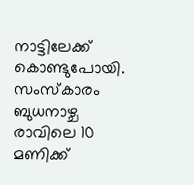നാട്ടിലേക്ക് കൊണ്ടുപോയി. സംസ്കാരം ബുധനാഴ്ച രാവിലെ 10 മണിക്ക്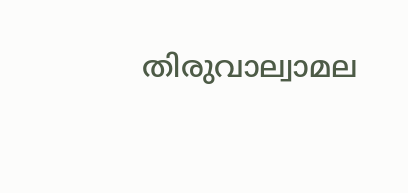തിരുവാല്വാമല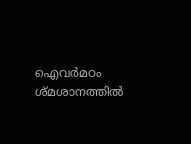ഐവർമഠം ശ്മശാനത്തിൽ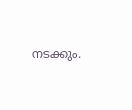നടക്കും.